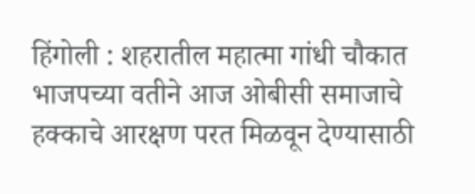हिंगोली : शहरातील महात्मा गांधी चौकात भाजपच्या वतीने आज ओबीसी समाजाचे हक्काचे आरक्षण परत मिळवून देण्यासाठी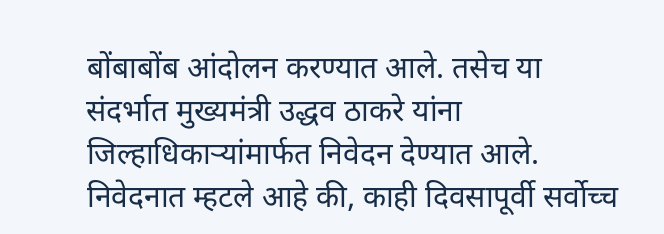बोंबाबोंब आंदोलन करण्यात आले. तसेच या संदर्भात मुख्यमंत्री उद्धव ठाकरे यांना जिल्हाधिकाऱ्यांमार्फत निवेदन देण्यात आले.
निवेदनात म्हटले आहे की, काही दिवसापूर्वी सर्वोच्च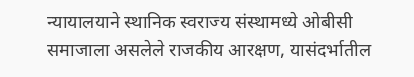न्यायालयाने स्थानिक स्वराज्य संस्थामध्ये ओबीसी समाजाला असलेले राजकीय आरक्षण, यासंदर्भातील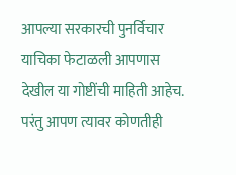आपल्या सरकारची पुनर्विचार याचिका फेटाळली आपणास देखील या गोष्टींची माहिती आहेच. परंतु आपण त्यावर कोणतीही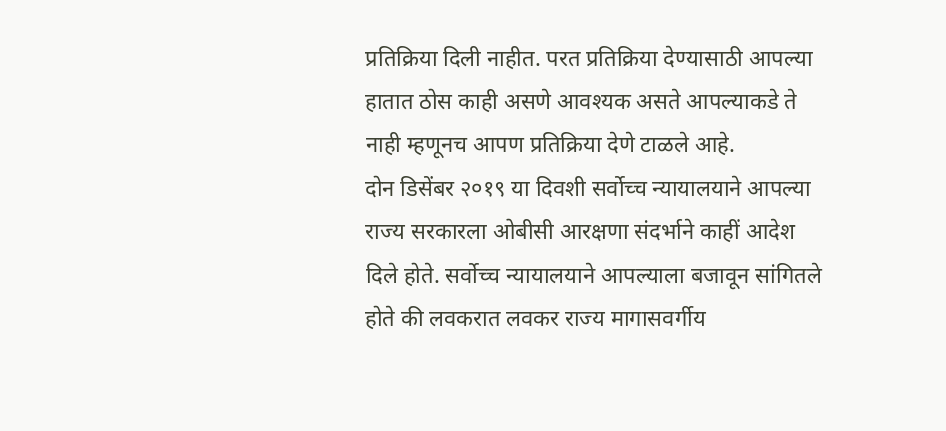प्रतिक्रिया दिली नाहीत. परत प्रतिक्रिया देण्यासाठी आपल्या हातात ठोस काही असणे आवश्यक असते आपल्याकडे ते नाही म्हणूनच आपण प्रतिक्रिया देणे टाळले आहे.
दोन डिसेंबर २०१९ या दिवशी सर्वोच्च न्यायालयाने आपल्या राज्य सरकारला ओबीसी आरक्षणा संदर्भाने काहीं आदेश दिले होते. सर्वोच्च न्यायालयाने आपल्याला बजावून सांगितले होते की लवकरात लवकर राज्य मागासवर्गीय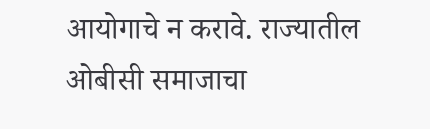आयोगाचे न करावे. राज्यातील ओबीसी समाजाचा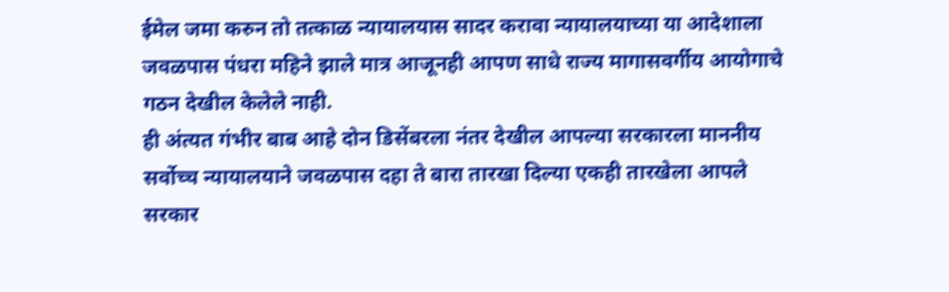ईमेल जमा करुन तो तत्काळ न्यायालयास सादर करावा न्यायालयाच्या या आदेशाला जवळपास पंधरा महिने झाले मात्र आजूनही आपण साधे राज्य मागासवर्गीय आयोगाचे गठन देखील केलेले नाही.
ही अंत्यत गंभीर बाब आहे दोन डिसेंबरला नंतर देखील आपल्या सरकारला माननीय सर्वोच्च न्यायालयाने जवळपास दहा ते बारा तारखा दिल्या एकही तारखेला आपले सरकार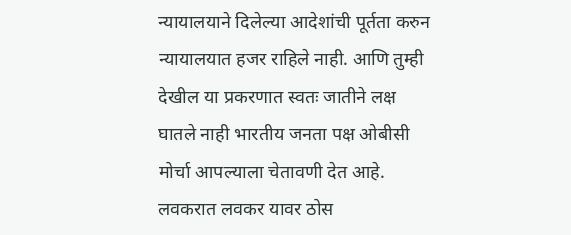न्यायालयाने दिलेल्या आदेशांची पूर्तता करुन न्यायालयात हजर राहिले नाही. आणि तुम्ही देखील या प्रकरणात स्वतः जातीने लक्ष घातले नाही भारतीय जनता पक्ष ओबीसी मोर्चा आपल्याला चेतावणी देत आहे.
लवकरात लवकर यावर ठोस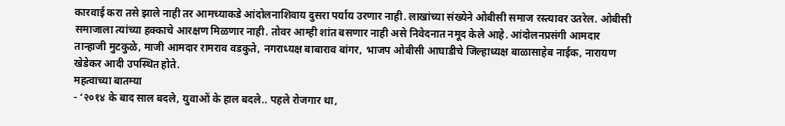कारवाई करा तसे झाले नाही तर आमच्याकडे आंदोलनाशिवाय दुसरा पर्याय उरणार नाही. लाखांच्या संख्येने ओबीसी समाज रस्त्यावर उतरेल. ओबीसी समाजाला त्यांच्या हक्काचे आरक्षण मिळणार नाही. तोवर आम्ही शांत बसणार नाही असे निवेदनात नमूद केले आहे. आंदोलनप्रसंगी आमदार तान्हाजी मुटकुळे, माजी आमदार रामराव वडकुते, नगराध्यक्ष बाबाराव बांगर, भाजप ओबीसी आघाडीचे जिल्हाध्यक्ष बाळासाहेब नाईक, नारायण खेडेकर आदी उपस्थित होते.
महत्वाच्या बातम्या
- ‘२०१४ के बाद साल बदले, युवाओं के हाल बदले.. पहले रोजगार था,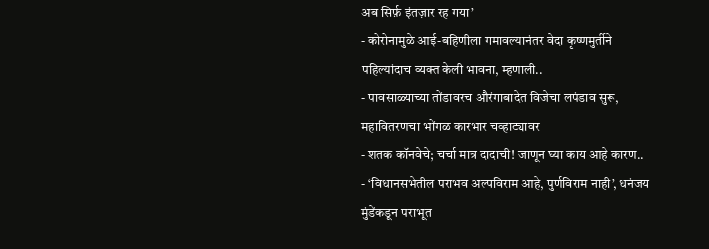अब सिर्फ़ इंतज़ार रह गया’
- कोरोनामुळे आई-बहिणीला गमावल्यानंतर वेदा कृष्णमुर्तीने पहिल्यांदाच व्यक्त केली भावना, म्हणाली..
- पावसाळ्याच्या तोंडावरच औरंगाबादेत विजेचा लपंडाव सुरू, महावितरणचा भोंगळ कारभार चव्हाट्यावर
- शतक कॉनवेचे; चर्चा मात्र दादाची! जाणून घ्या काय आहे कारण..
- ‘विधानसभेतील पराभव अल्पविराम आहे, पुर्णविराम नाही’, धनंजय मुंडेंकडून पराभूत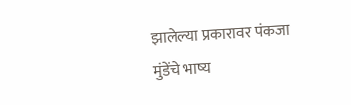झालेल्या प्रकारावर पंकजा मुंडेंचे भाष्य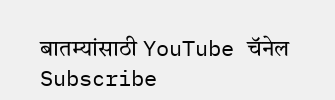बातम्यांसाठी YouTube चॅनेल Subscribe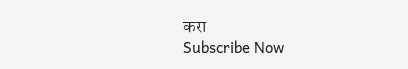करा
Subscribe Now